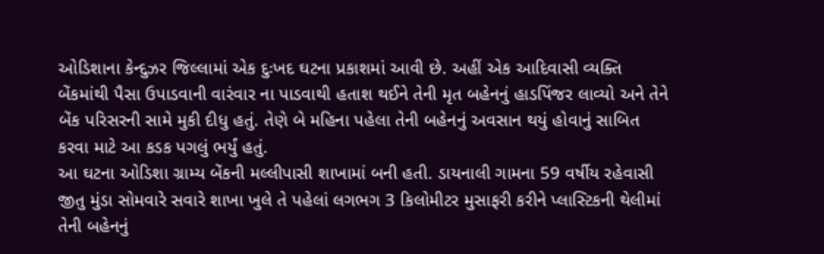ઓડિશાના કેન્દુઝર જિલ્લામાં એક દુઃખદ ઘટના પ્રકાશમાં આવી છે. અહીં એક આદિવાસી વ્યક્તિ બેંકમાંથી પૈસા ઉપાડવાની વારંવાર ના પાડવાથી હતાશ થઈને તેની મૃત બહેનનું હાડપિંજર લાવ્યો અને તેને બેંક પરિસરની સામે મુકી દીધુ હતું. તેણે બે મહિના પહેલા તેની બહેનનું અવસાન થયું હોવાનું સાબિત કરવા માટે આ કડક પગલું ભર્યું હતું.
આ ઘટના ઓડિશા ગ્રામ્ય બેંકની મલ્લીપાસી શાખામાં બની હતી. ડાયનાલી ગામના 59 વર્ષીય રહેવાસી જીતુ મુંડા સોમવારે સવારે શાખા ખુલે તે પહેલાં લગભગ 3 કિલોમીટર મુસાફરી કરીને પ્લાસ્ટિકની થેલીમાં તેની બહેનનું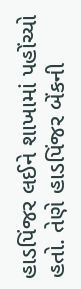હાડપિંજર લઈને શાખામાં પહોંચ્યો હતો. તેણે હાડપિંજર બેંકની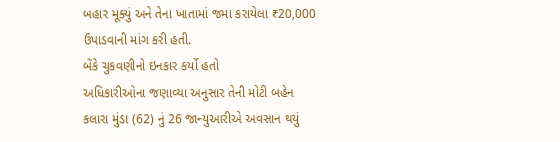બહાર મૂક્યું અને તેના ખાતામાં જમા કરાયેલા ₹20,000 ઉપાડવાની માંગ કરી હતી.
બેંકે ચુકવણીનો ઇનકાર કર્યો હતો
અધિકારીઓના જણાવ્યા અનુસાર તેની મોટી બહેન કલારા મુંડા (62) નું 26 જાન્યુઆરીએ અવસાન થયું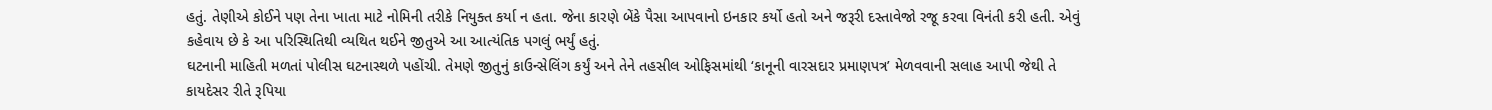હતું. તેણીએ કોઈને પણ તેના ખાતા માટે નોમિની તરીકે નિયુક્ત કર્યા ન હતા. જેના કારણે બેંકે પૈસા આપવાનો ઇનકાર કર્યો હતો અને જરૂરી દસ્તાવેજો રજૂ કરવા વિનંતી કરી હતી. એવું કહેવાય છે કે આ પરિસ્થિતિથી વ્યથિત થઈને જીતુએ આ આત્યંતિક પગલું ભર્યું હતું.
ઘટનાની માહિતી મળતાં પોલીસ ઘટનાસ્થળે પહોંચી. તેમણે જીતુનું કાઉન્સેલિંગ કર્યું અને તેને તહસીલ ઓફિસમાંથી ‘કાનૂની વારસદાર પ્રમાણપત્ર’ મેળવવાની સલાહ આપી જેથી તે કાયદેસર રીતે રૂપિયા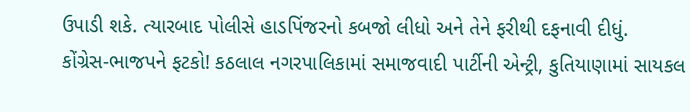ઉપાડી શકે. ત્યારબાદ પોલીસે હાડપિંજરનો કબજો લીધો અને તેને ફરીથી દફનાવી દીધું.
કોંગ્રેસ-ભાજપને ફટકો! કઠલાલ નગરપાલિકામાં સમાજવાદી પાર્ટીની એન્ટ્રી, કુતિયાણામાં સાયકલ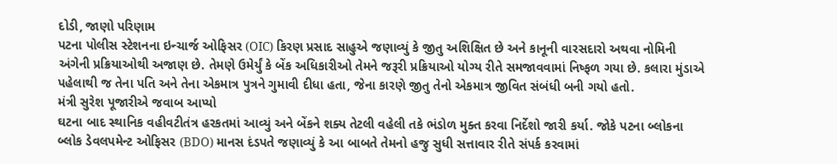દોડી, જાણો પરિણામ
પટના પોલીસ સ્ટેશનના ઇન્ચાર્જ ઓફિસર (OIC) કિરણ પ્રસાદ સાહુએ જણાવ્યું કે જીતુ અશિક્ષિત છે અને કાનૂની વારસદારો અથવા નોમિની અંગેની પ્રક્રિયાઓથી અજાણ છે. તેમણે ઉમેર્યું કે બેંક અધિકારીઓ તેમને જરૂરી પ્રક્રિયાઓ યોગ્ય રીતે સમજાવવામાં નિષ્ફળ ગયા છે. કલારા મુંડાએ પહેલાથી જ તેના પતિ અને તેના એકમાત્ર પુત્રને ગુમાવી દીધા હતા, જેના કારણે જીતુ તેનો એકમાત્ર જીવિત સંબંધી બની ગયો હતો.
મંત્રી સુરેશ પૂજારીએ જવાબ આપ્યો
ઘટના બાદ સ્થાનિક વહીવટીતંત્ર હરકતમાં આવ્યું અને બેંકને શક્ય તેટલી વહેલી તકે ભંડોળ મુક્ત કરવા નિર્દેશો જારી કર્યા. જોકે પટના બ્લોકના બ્લોક ડેવલપમેન્ટ ઓફિસર (BDO) માનસ દંડપતે જણાવ્યું કે આ બાબતે તેમનો હજુ સુધી સત્તાવાર રીતે સંપર્ક કરવામાં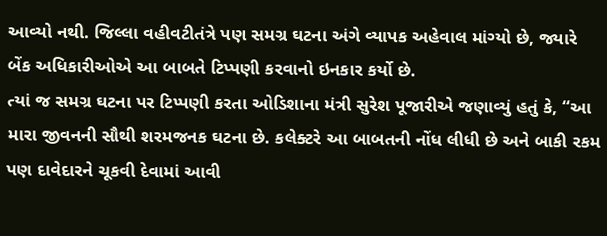આવ્યો નથી. જિલ્લા વહીવટીતંત્રે પણ સમગ્ર ઘટના અંગે વ્યાપક અહેવાલ માંગ્યો છે, જ્યારે બેંક અધિકારીઓએ આ બાબતે ટિપ્પણી કરવાનો ઇનકાર કર્યો છે.
ત્યાં જ સમગ્ર ઘટના પર ટિપ્પણી કરતા ઓડિશાના મંત્રી સુરેશ પૂજારીએ જણાવ્યું હતું કે, “આ મારા જીવનની સૌથી શરમજનક ઘટના છે. કલેક્ટરે આ બાબતની નોંધ લીધી છે અને બાકી રકમ પણ દાવેદારને ચૂકવી દેવામાં આવી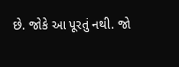છે. જોકે આ પૂરતું નથી. જો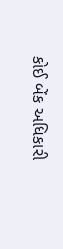કોઈ બેંક અધિકારી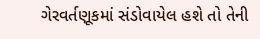ગેરવર્તણૂકમાં સંડોવાયેલ હશે તો તેની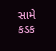સામે કડક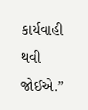કાર્યવાહી થવી જોઈએ.”